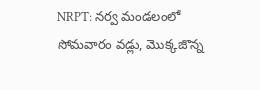NRPT: నర్వ మండలంలో సోమవారం వడ్లు, మొక్కజొన్న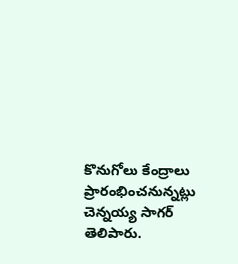కొనుగోలు కేంద్రాలు ప్రారంభించనున్నట్లు చెన్నయ్య సాగర్ తెలిపారు.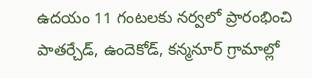ఉదయం 11 గంటలకు నర్వలో ప్రారంభించి పాతర్చేడ్, ఉందెకోడ్, కన్మనూర్ గ్రామాల్లో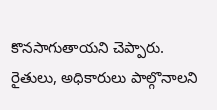కొనసాగుతాయని చెప్పారు. రైతులు, అధికారులు పాల్గొనాలని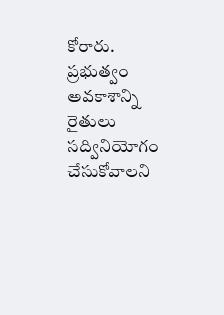కోరారు. ప్రభుత్వం అవకాశాన్ని రైతులు సద్వినియోగం చేసుకోవాలని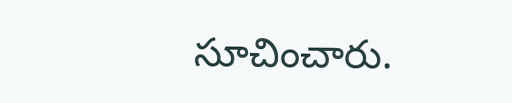సూచించారు.